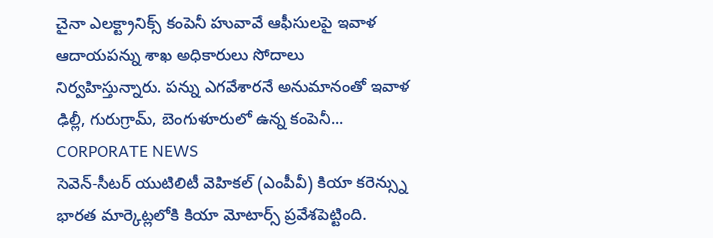చైనా ఎలక్ట్రానిక్స్ కంపెనీ హువావే ఆఫీసులపై ఇవాళ ఆదాయపన్ను శాఖ అధికారులు సోదాలు నిర్వహిస్తున్నారు. పన్ను ఎగవేశారనే అనుమానంతో ఇవాళ ఢిల్లీ, గురుగ్రామ్, బెంగుళూరులో ఉన్న కంపెనీ...
CORPORATE NEWS
సెవెన్-సీటర్ యుటిలిటీ వెహికల్ (ఎంపీవీ) కియా కరెన్స్ను భారత మార్కెట్లలోకి కియా మోటార్స్ ప్రవేశపెట్టింది.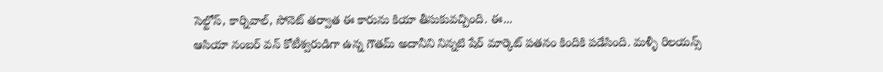సెల్టోస్, కార్నివాల్, సోనెట్ తర్వాత ఈ కారును కియా తీసుకువచ్చింది. ఈ...
ఆసియా నంబర్ వన్ కోటీశ్వరుడిగా ఉన్న గౌతమ్ అదానీని నిన్నటి షేర్ మార్కెట్ పతనం కిందికి పడేసింది. మళ్ళీ రిలయన్స్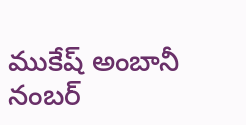ముకేష్ అంబానీ నంబర్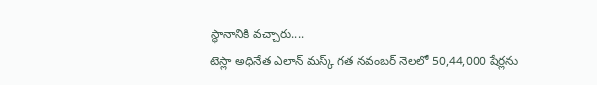స్థానానికి వచ్చారు....
టెస్లా అధినేత ఎలాన్ మస్క్ గత నవంబర్ నెలలో 50,44,000 షేర్లను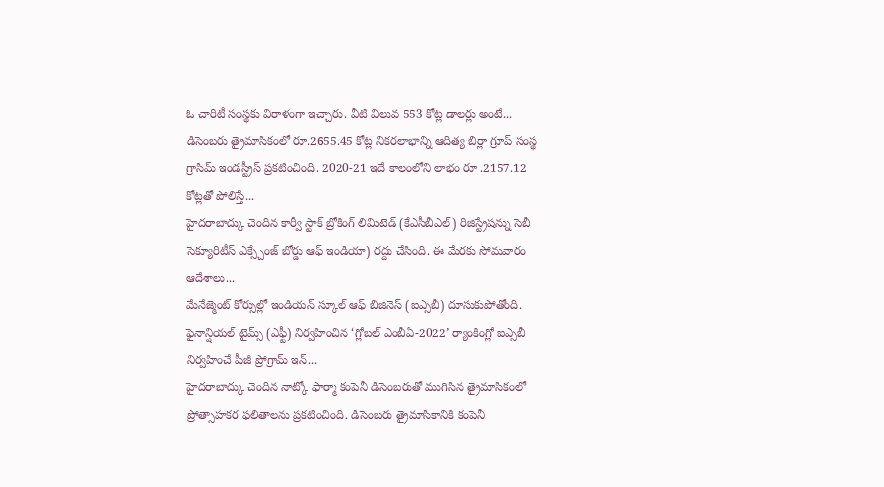ఓ చారిటీ సంస్థకు విరాళంగా ఇచ్చారు. వీటి విలువ 553 కోట్ల డాలర్లు అంటే...
డిసెంబరు త్రైమాసికంలో రూ.2655.45 కోట్ల నికరలాభాన్ని ఆదిత్య బిర్లా గ్రూప్ సంస్థ గ్రాసిమ్ ఇండస్ట్రీస్ ప్రకటించింది. 2020-21 ఇదే కాలంలోని లాభం రూ .2157.12 కోట్లతో పోలిస్తే...
హైదరాబాద్కు చెందిన కార్వీ స్టాక్ బ్రోకింగ్ లిమిటెడ్ (కేఎసీబీఎల్) రిజిస్ట్రేషన్ను సెబీ సెక్యూరిటీస్ ఎక్స్చేంజ్ బోర్డు ఆఫ్ ఇండియా) రద్దు చేసింది. ఈ మేరకు సోమవారం ఆదేశాలు...
మేనేజ్మెంట్ కోర్సుల్లో ఇండియన్ స్కూల్ ఆఫ్ బిజినెస్ (ఐఎ్సబీ) దూసుకుపోతోంది. ఫైనాన్షియల్ టైమ్స్ (ఎఫ్టీ) నిర్వహించిన ‘గ్లోబల్ ఎంబీఏ-2022’ ర్యాంకింగ్లో ఐఎ్సబీ నిర్వహించే పీజీ ప్రోగ్రామ్ ఇన్...
హైదరాబాద్కు చెందిన నాట్కో ఫార్మా కంపెనీ డిసెంబరుతో ముగిసిన త్రైమాసికంలో ప్రోత్సాహకర ఫలితాలను ప్రకటించింది. డిసెంబరు త్రైమాసికానికి కంపెనీ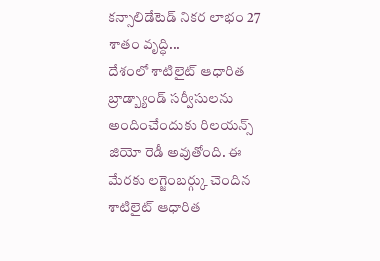కన్సాలిడేటెడ్ నికర లాభం 27 శాతం వృద్ధి...
దేశంలో శాటిలైట్ ఆధారిత బ్రాడ్బ్యాండ్ సర్వీసులను అందించేందుకు రిలయన్స్ జియో రెడీ అవుతోంది. ఈ మేరకు లగ్జెంబర్గ్కు చెందిన శాటిలైట్ ఆధారిత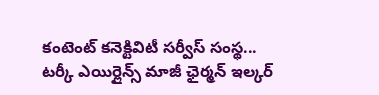కంటెంట్ కనెక్టివిటీ సర్వీస్ సంస్థ...
టర్కీ ఎయిర్లైన్స్ మాజీ ఛైర్మన్ ఇల్కర్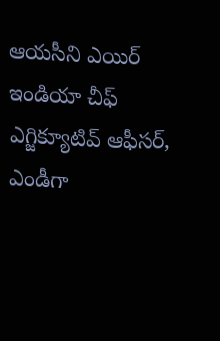ఆయసీని ఎయిర్ ఇండియా చీఫ్ ఎగ్జిక్యూటివ్ ఆఫీసర్, ఎండీగా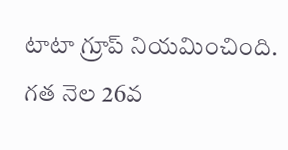టాటా గ్రూప్ నియమించింది. గత నెల 26వ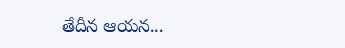తేదీన ఆయన...